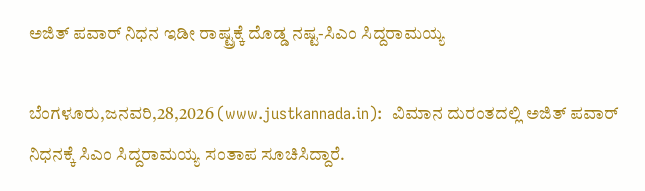ಅಜಿತ್ ಪವಾರ್ ನಿಧನ ಇಡೀ ರಾಷ್ಟ್ರಕ್ಕೆ ದೊಡ್ಡ ನಷ್ಟ-ಸಿಎಂ ಸಿದ್ದರಾಮಯ್ಯ

ಬೆಂಗಳೂರು,ಜನವರಿ,28,2026 (www.justkannada.in):  ವಿಮಾನ ದುರಂತದಲ್ಲಿ ಅಜಿತ್ ಪವಾರ್ ನಿಧನಕ್ಕೆ ಸಿಎಂ ಸಿದ್ದರಾಮಯ್ಯ ಸಂತಾಪ ಸೂಚಿಸಿದ್ದಾರೆ.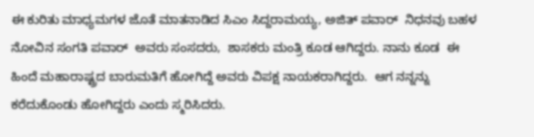ಈ ಕುರಿತು ಮಾಧ್ಯಮಗಳ ಜೊತೆ ಮಾತನಾಡಿದ ಸಿಎಂ ಸಿದ್ದರಾಮಯ್ಯ, ಅಜಿತ್ ಪವಾರ್  ನಿಧನವು ಬಹಳ ನೋವಿನ ಸಂಗತಿ ಪವಾರ್  ಅವರು ಸಂಸದರು,  ಶಾಸಕರು ಮಂತ್ರಿ ಕೂಡ ಆಗಿದ್ದರು. ನಾನು ಕೂಡ  ಈ ಹಿಂದೆ ಮಹಾರಾಷ್ಟ್ರದ ಬಾರುಮತಿಗೆ ಹೋಗಿದ್ದೆ ಅವರು ವಿಪಕ್ಷ ನಾಯಕರಾಗಿದ್ದರು.  ಆಗ ನನ್ನನ್ನು ಕರೆದುಕೊಂಡು ಹೋಗಿದ್ದರು ಎಂದು ಸ್ಮರಿಸಿದರು.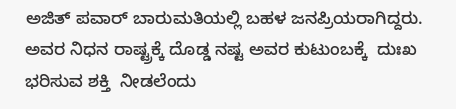ಅಜಿತ್ ಪವಾರ್ ಬಾರುಮತಿಯಲ್ಲಿ ಬಹಳ ಜನಪ್ರಿಯರಾಗಿದ್ದರು. ಅವರ ನಿಧನ ರಾಷ್ಟ್ರಕ್ಕೆ ದೊಡ್ಡ ನಷ್ಟ ಅವರ ಕುಟುಂಬಕ್ಕೆ  ದುಃಖ ಭರಿಸುವ ಶಕ್ತಿ  ನೀಡಲೆಂದು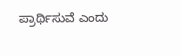ಪ್ರಾರ್ಥಿಸುವೆ ಎಂದು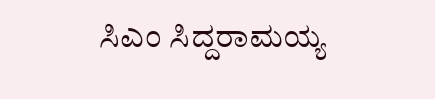ಸಿಎಂ ಸಿದ್ದರಾಮಯ್ಯ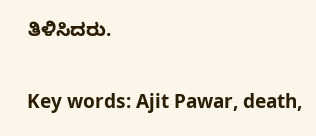ತಿಳಿಸಿದರು.

Key words: Ajit Pawar, death,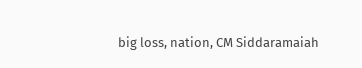big loss, nation, CM Siddaramaiah